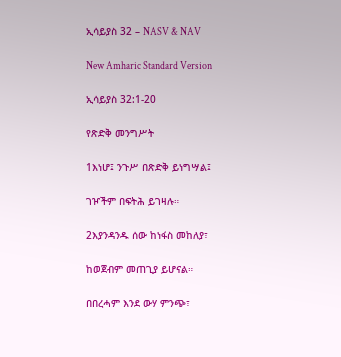ኢሳይያስ 32 – NASV & NAV

New Amharic Standard Version

ኢሳይያስ 32:1-20

የጽድቅ መንግሥት

1እነሆ፤ ንጉሥ በጽድቅ ይነግሣል፤

ገዦችም በፍትሕ ይገዛሉ።

2እያንዳንዱ ሰው ከነፋስ መከለያ፣

ከወጀብም መጠጊያ ይሆናል።

በበረሓም እንደ ውሃ ምንጭ፣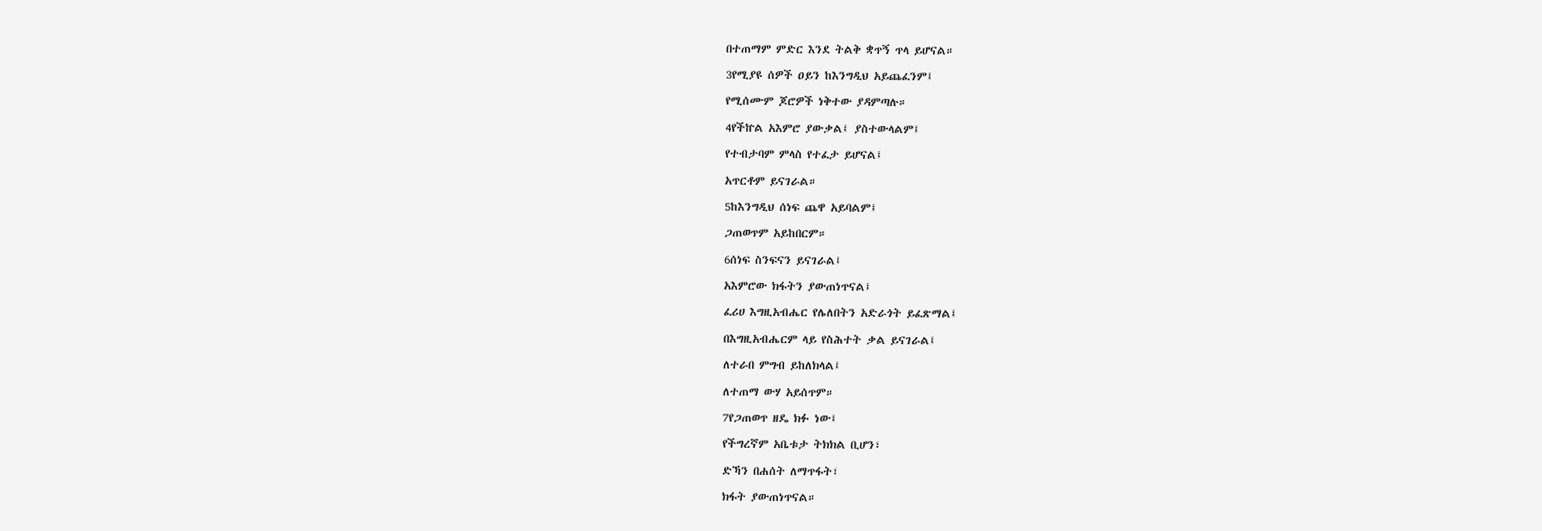በተጠማም ምድር እንደ ትልቅ ቋጥኝ ጥላ ይሆናል።

3የሚያዩ ሰዎች ዐይን ከእንግዲህ አይጨፈንም፤

የሚሰሙም ጆሮዎች ነቅተው ያዳምጣሉ።

4የችኵል አእምሮ ያውቃል፤ ያስተውላልም፤

የተብታባም ምላስ የተፈታ ይሆናል፤

አጥርቶም ይናገራል።

5ከእንግዲህ ሰነፍ ጨዋ አይባልም፤

ጋጠወጥም አይከበርም።

6ሰነፍ ስንፍናን ይናገራል፤

አእምሮው ክፋትን ያውጠነጥናል፤

ፈሪሀ እግዚአብሔር የሌለበትን አድራጎት ይፈጽማል፤

በእግዚአብሔርም ላይ የስሕተት ቃል ይናገራል፤

ለተራበ ምግብ ይከለክላል፤

ለተጠማ ውሃ አይሰጥም።

7የጋጠወጥ ዘዴ ክፉ ነው፤

የችግረኛም አቤቱታ ትክክል ቢሆን፣

ድኻን በሐሰት ለማጥፋት፣

ክፋት ያውጠነጥናል።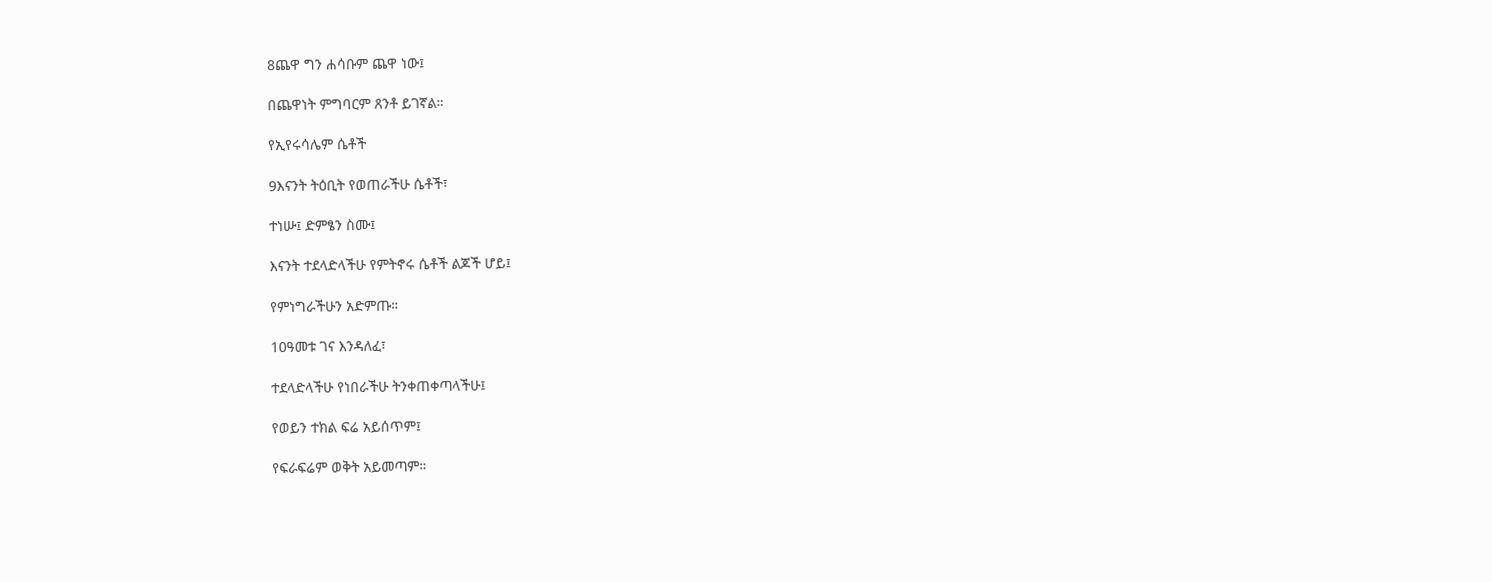8ጨዋ ግን ሐሳቡም ጨዋ ነው፤

በጨዋነት ምግባርም ጸንቶ ይገኛል።

የኢየሩሳሌም ሴቶች

9እናንት ትዕቢት የወጠራችሁ ሴቶች፣

ተነሡ፤ ድምፄን ስሙ፤

እናንት ተደላድላችሁ የምትኖሩ ሴቶች ልጆች ሆይ፤

የምነግራችሁን አድምጡ።

10ዓመቱ ገና እንዳለፈ፣

ተደላድላችሁ የነበራችሁ ትንቀጠቀጣላችሁ፤

የወይን ተክል ፍሬ አይሰጥም፤

የፍራፍሬም ወቅት አይመጣም።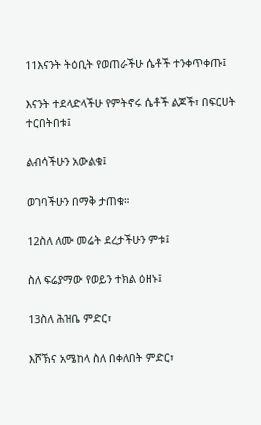11እናንት ትዕቢት የወጠራችሁ ሴቶች ተንቀጥቀጡ፤

እናንት ተደላድላችሁ የምትኖሩ ሴቶች ልጆች፣ በፍርሀት ተርበትበቱ፤

ልብሳችሁን አውልቁ፤

ወገባችሁን በማቅ ታጠቁ።

12ስለ ለሙ መሬት ደረታችሁን ምቱ፤

ስለ ፍሬያማው የወይን ተክል ዕዘኑ፤

13ስለ ሕዝቤ ምድር፣

እሾኽና አሜከላ ስለ በቀለበት ምድር፣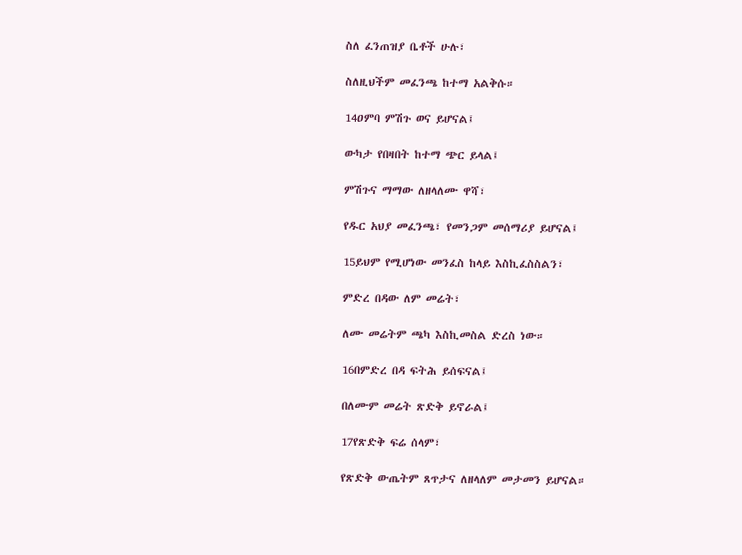ስለ ፈንጠዝያ ቤቶች ሁሉ፣

ስለዚህችም መፈንጫ ከተማ አልቅሱ።

14ዐምባ ምሽጉ ወና ይሆናል፤

ውካታ የበዛበት ከተማ ጭር ይላል፤

ምሽጉና ማማው ለዘላለሙ ዋሻ፣

የዱር አህያ መፈንጫ፣ የመንጋም መሰማሪያ ይሆናል፤

15ይህም የሚሆነው መንፈስ ከላይ እስኪፈስስልን፣

ምድረ በዳው ለም መሬት፣

ለሙ መሬትም ጫካ እስኪመስል ድረስ ነው።

16በምድረ በዳ ፍትሕ ይሰፍናል፤

በለሙም መሬት ጽድቅ ይኖራል፤

17የጽድቅ ፍሬ ሰላም፣

የጽድቅ ውጤትም ጸጥታና ለዘላለም መታመን ይሆናል።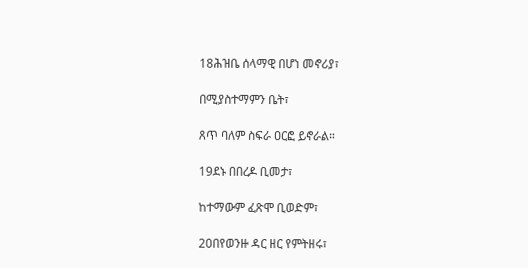18ሕዝቤ ሰላማዊ በሆነ መኖሪያ፣

በሚያስተማምን ቤት፣

ጸጥ ባለም ስፍራ ዐርፎ ይኖራል።

19ደኑ በበረዶ ቢመታ፣

ከተማውም ፈጽሞ ቢወድም፣

20በየወንዙ ዳር ዘር የምትዘሩ፣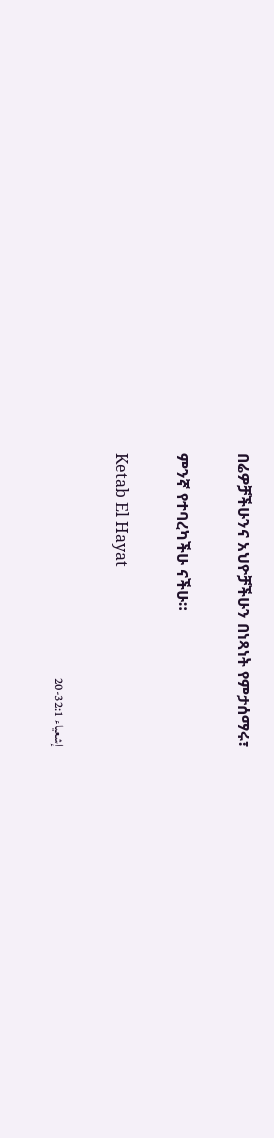በሬዎቻችሁንና አህዮቻችሁን በነጻነት የምታሰማሩ፣

ምንኛ የተባረካችሁ ናችሁ።

Ketab El Hayat

إشعياء 32:1-20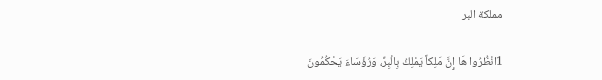مملكة البر

1انْظُرُوا هَا إِنَّ مَلِكاً يَمْلِكُ بِالْبِرِّ، وَرُؤَسَاءَ يَحْكُمُونَ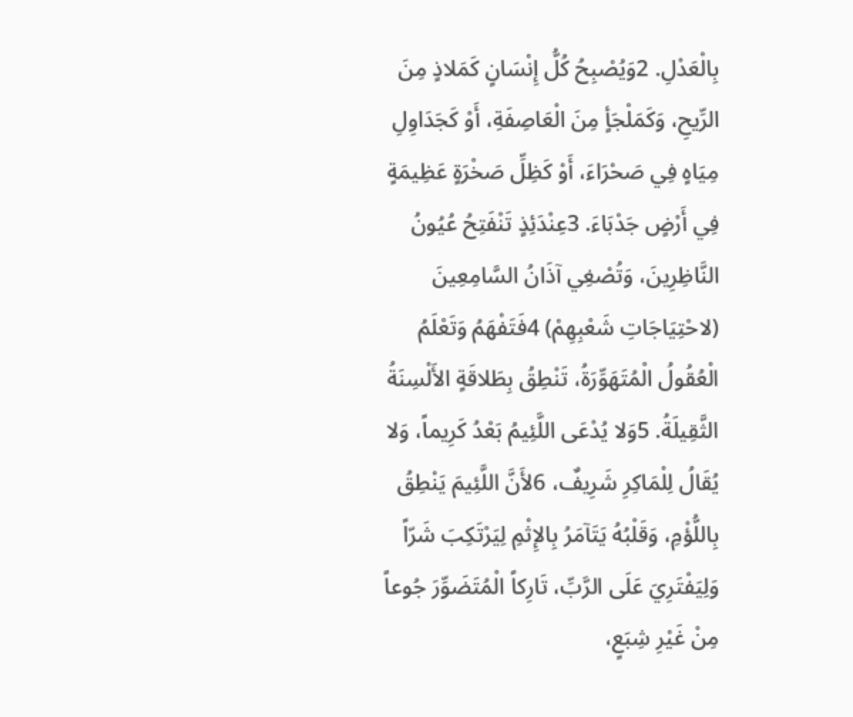بِالْعَدْلِ. 2وَيُصْبِحُ كُلُّ إِنْسَانٍ كَمَلاذٍ مِنَ الرِّيحِ، وَكَمَلْجَأٍ مِنَ الْعَاصِفَةِ، أَوْ كَجَدَاوِلِ مِيَاهٍ فِي صَحْرَاءَ، أَوْ كَظِلِّ صَخْرَةٍ عَظِيمَةٍ فِي أَرْضٍ جَدْبَاءَ. 3عِنْدَئِذٍ تَنْفَتِحُ عُيُونُ النَّاظِرِينَ، وَتُصْغِي آذَانُ السَّامِعِينَ (لاحْتِيَاجَاتِ شَعْبِهِمْ) 4فَتَفْهَمُ وَتَعْلَمُ الْعُقُولُ الْمُتَهَوِّرَةُ، تَنْطِقُ بِطَلاقَةٍ الأَلْسِنَةُ الثَّقِيلَةُ. 5وَلا يُدْعَى اللَّئِيمُ بَعْدُ كَرِيماً، وَلا يُقَالُ لِلْمَاكِرِ شَرِيفٌ، 6لأَنَّ اللَّئِيمَ يَنْطِقُ بِاللُّؤْمِ، وَقَلْبُهُ يَتَآمَرُ بِالإِثْمِ لِيَرْتَكِبَ شَرّاً وَلِيَفْتَرِيَ عَلَى الرَّبِّ، تَارِكاً الْمُتَضَوِّرَ جُوعاً مِنْ غَيْرِ شِبَعٍ،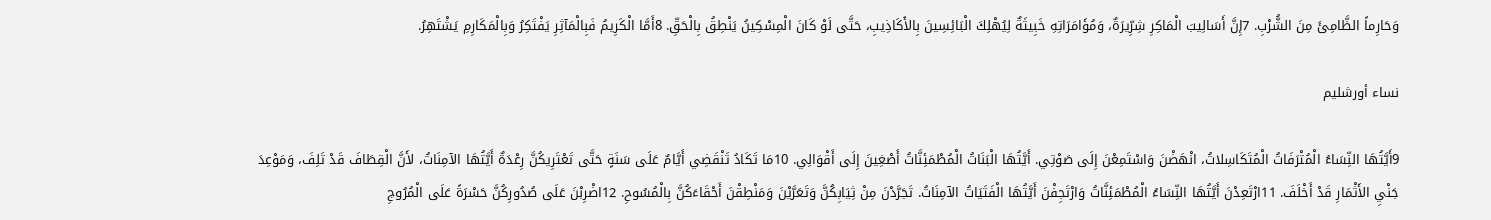وَحَارِماً الظَّامِئَ مِنَ الشُّرْبِ. 7إِنَّ أَسَالِيبَ الْمَاكِرِ شِرِّيرَةٌ، وَمُؤَامَرَاتِهِ خَبِيثَةٌ لِيُهْلِكَ الْبَائِسِينَ بِالأَكَاذِيبِ، حَتَّى لَوْ كَانَ الْمِسْكِينُ يَنْطِقُ بِالْحَقِّ. 8أَمَّا الْكَرِيمُ فَبِالْمَآثِرِ يَفْتَكِرُ وَبِالْمَكَارِمِ يَشْتَهِرُ.

نساء أورشليم

9أَيَّتُهَا النِّسَاءُ الْمُتْرَفَاتُ الْمُتَكَاسِلاتُ، انْهَضْنَ وَاسْتَمِعْنَ إِلَى صَوْتِي. أَيَّتُهَا الْبَنَاتُ الْمُطْمَئِنَّاتُ أَصْغِينَ إِلَى أَقْوَالِي. 10مَا تَكَادُ تَنْقَضِي أَيَّامٌ عَلَى سَنَةٍ حَتَّى تَعْتَرِيكُنَّ رِعْدَةٌ أَيَّتُهَا الآمِنَاتُ، لأَنَّ الْقِطَافَ قَدْ تَلِفَ، وَمَوْعِدَ جَنْيِ الأَثْمَارِ قَدْ أَخْلَفَ. 11ارْتَعِدْنَ أَيَّتُهَا النِّسَاءُ الْمُطْمَئِنَّاتُ وَارْتَجِفْنَ أَيَّتُهَا الْفَتَيَاتُ الآمِنَاتُ. تَجَرَّدْنَ مِنْ ثِيَابِكُنَّ وَتَعَرَّيْنَ وَمَنْطِقْنَ أَحْقَاءَكُنَّ بِالْمُسُوحِ. 12اضْرِبْنَ عَلَى صُدُورِكُنَّ حَسْرَةً عَلَى الْمُرُوجِ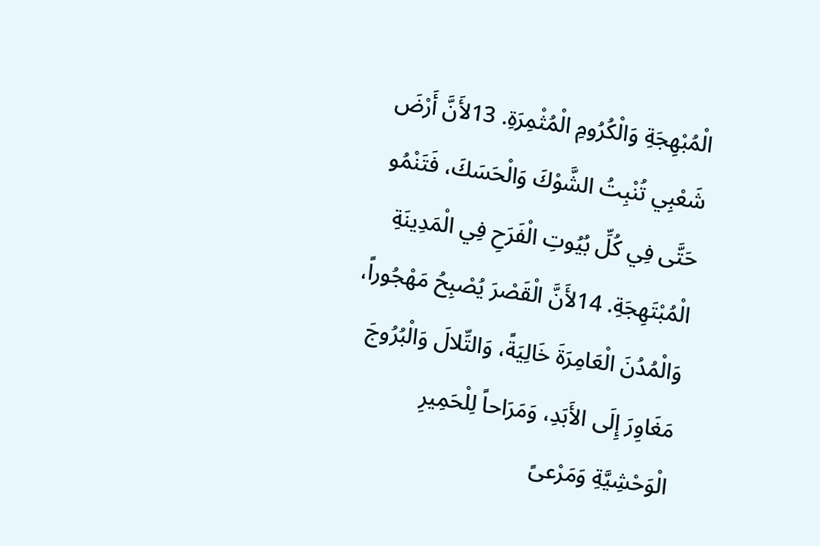الْمُبْهِجَةِ وَالْكُرُومِ الْمُثْمِرَةِ. 13لأَنَّ أَرْضَ شَعْبِي تُنْبِتُ الشَّوْكَ وَالْحَسَكَ، فَتَنْمُو حَتَّى فِي كُلِّ بُيُوتِ الْفَرَحِ فِي الْمَدِينَةِ الْمُبْتَهِجَةِ. 14لأَنَّ الْقَصْرَ يُصْبِحُ مَهْجُوراً، وَالْمُدُنَ الْعَامِرَةَ خَالِيَةً، وَالتِّلالَ وَالْبُرُوجَ مَغَاوِرَ إِلَى الأَبَدِ، وَمَرَاحاً لِلْحَمِيرِ الْوَحْشِيَّةِ وَمَرْعىً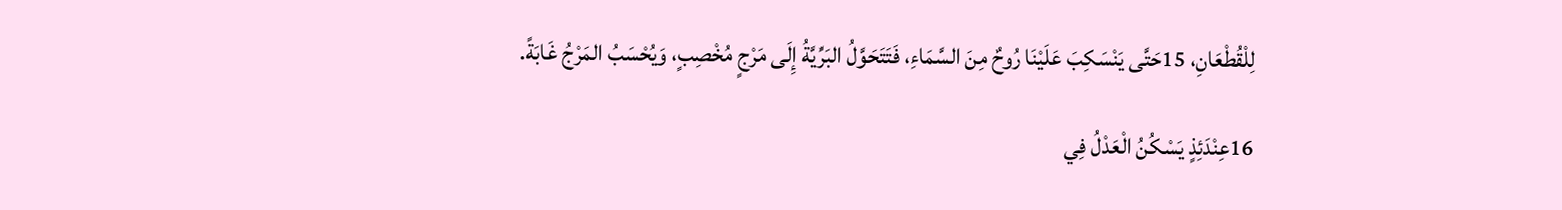لِلْقُطْعَانِ، 15حَتَّى يَنْسَكِبَ عَلَيْنَا رُوحٌ مِنَ السَّمَاءِ، فَتَتَحَوَّلُ البَرِّيَّةُ إِلَى مَرْجٍ مُخْصِبٍ، وَيُحْسَبُ المَرْجُ غَابَةً.

16عِنْدَئِذٍ يَسْكُنُ الْعَدْلُ فِي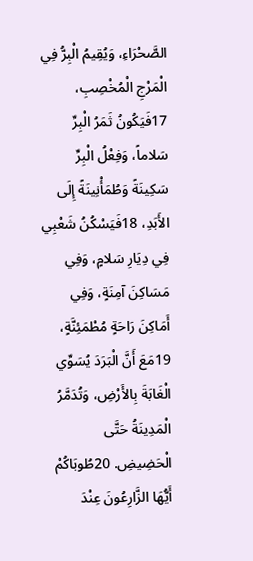الصَّحْرَاءِ، وَيُقِيمُ الْبِرُّ فِي الْمَرْجِ الْمُخْصِبِ، 17فَيَكُونُ ثَمَرُ الْبِرِّ سَلاماً، وَفِعْلُ الْبِرِّ سَكِينَةً وَطُمَأْنِينَةً إِلَى الأَبَدِ، 18فَيَسْكُنُ شَعْبِي فِي دِيَارِ سَلامٍ، وَفِي مَسَاكِنَ آمِنَةٍ، وَفِي أَمَاكِنَ رَاحَةٍ مُطْمَئِنَّةٍ، 19مَعَ أَنَّ الْبَرَدَ يُسَوِّي الْغَابَةَ بِالأَرْضِ، وَتُدَمَّرُ الْمَدِينَةُ حَتَّى الْحَضِيضِ. 20طُوبَاكُمْ أَيُّهَا الزَّارِعُونَ عِنْدَ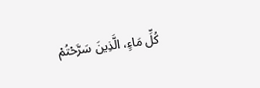كُلِّ مَاءٍ، الَّذِينَ سَرَّحْتُمْ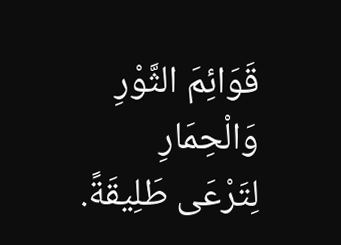قَوَائِمَ الثَّوْرِ وَالْحِمَارِ لِتَرْعَى طَلِيقَةً.